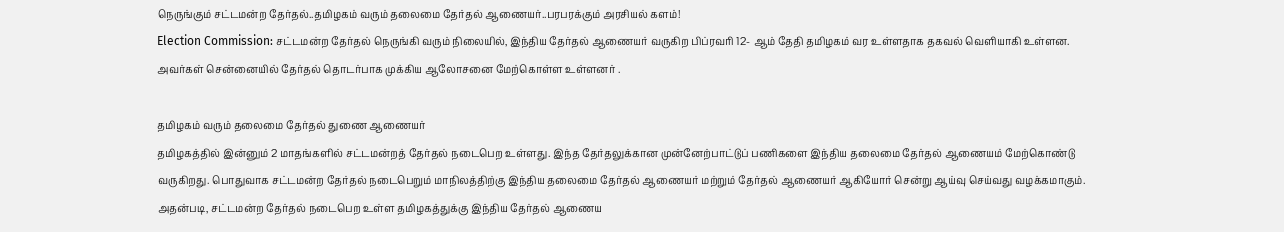நெருங்கும் சட்டமன்ற தேர்தல்..தமிழகம் வரும் தலைமை தேர்தல் ஆணையர்..பரபரக்கும் அரசியல் களம்!
Election Commission: சட்டமன்ற தேர்தல் நெருங்கி வரும் நிலையில், இந்திய தேர்தல் ஆணையர் வருகிற பிப்ரவரி 12- ஆம் தேதி தமிழகம் வர உள்ளதாக தகவல் வெளியாகி உள்ளன. அவர்கள் சென்னையில் தேர்தல் தொடர்பாக முக்கிய ஆலோசனை மேற்கொள்ள உள்ளனர் .

தமிழகம் வரும் தலைமை தேர்தல் துணை ஆணையர்
தமிழகத்தில் இன்னும் 2 மாதங்களில் சட்டமன்றத் தேர்தல் நடைபெற உள்ளது. இந்த தேர்தலுக்கான முன்னேற்பாட்டுப் பணிகளை இந்திய தலைமை தேர்தல் ஆணையம் மேற்கொண்டு வருகிறது. பொதுவாக சட்டமன்ற தேர்தல் நடைபெறும் மாநிலத்திற்கு இந்திய தலைமை தேர்தல் ஆணையர் மற்றும் தேர்தல் ஆணையர் ஆகியோர் சென்று ஆய்வு செய்வது வழக்கமாகும். அதன்படி, சட்டமன்ற தேர்தல் நடைபெற உள்ள தமிழகத்துக்கு இந்திய தேர்தல் ஆணைய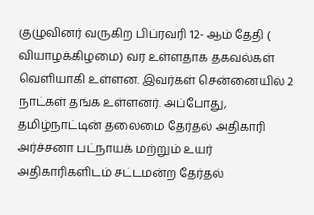குழுவினர் வருகிற பிப்ரவரி 12- ஆம் தேதி ( வியாழக்கிழமை) வர உள்ளதாக தகவல்கள் வெளியாகி உள்ளன. இவர்கள் சென்னையில் 2 நாட்கள் தங்க உள்ளனர். அப்போது, தமிழ்நாட்டின் தலைமை தேர்தல் அதிகாரி அர்ச்சனா பட்நாயக் மற்றும் உயர் அதிகாரிகளிடம் சட்டமன்ற தேர்தல்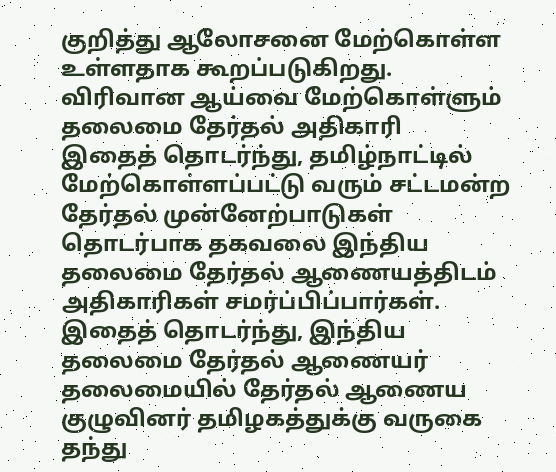குறித்து ஆலோசனை மேற்கொள்ள உள்ளதாக கூறப்படுகிறது.
விரிவான ஆய்வை மேற்கொள்ளும் தலைமை தேர்தல் அதிகாரி
இதைத் தொடர்ந்து, தமிழ்நாட்டில் மேற்கொள்ளப்பட்டு வரும் சட்டமன்ற தேர்தல் முன்னேற்பாடுகள் தொடர்பாக தகவலை இந்திய தலைமை தேர்தல் ஆணையத்திடம் அதிகாரிகள் சமர்ப்பிப்பார்கள். இதைத் தொடர்ந்து, இந்திய தலைமை தேர்தல் ஆணையர் தலைமையில் தேர்தல் ஆணைய குழுவினர் தமிழகத்துக்கு வருகை தந்து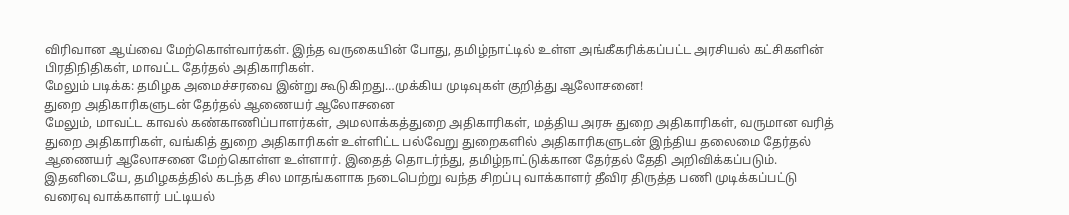விரிவான ஆய்வை மேற்கொள்வார்கள். இந்த வருகையின் போது, தமிழ்நாட்டில் உள்ள அங்கீகரிக்கப்பட்ட அரசியல் கட்சிகளின் பிரதிநிதிகள், மாவட்ட தேர்தல் அதிகாரிகள்.
மேலும் படிக்க: தமிழக அமைச்சரவை இன்று கூடுகிறது…முக்கிய முடிவுகள் குறித்து ஆலோசனை!
துறை அதிகாரிகளுடன் தேர்தல் ஆணையர் ஆலோசனை
மேலும், மாவட்ட காவல் கண்காணிப்பாளர்கள், அமலாக்கத்துறை அதிகாரிகள், மத்திய அரசு துறை அதிகாரிகள், வருமான வரித் துறை அதிகாரிகள், வங்கித் துறை அதிகாரிகள் உள்ளிட்ட பல்வேறு துறைகளில் அதிகாரிகளுடன் இந்திய தலைமை தேர்தல் ஆணையர் ஆலோசனை மேற்கொள்ள உள்ளார். இதைத் தொடர்ந்து, தமிழ்நாட்டுக்கான தேர்தல் தேதி அறிவிக்கப்படும். இதனிடையே, தமிழகத்தில் கடந்த சில மாதங்களாக நடைபெற்று வந்த சிறப்பு வாக்காளர் தீவிர திருத்த பணி முடிக்கப்பட்டு வரைவு வாக்காளர் பட்டியல்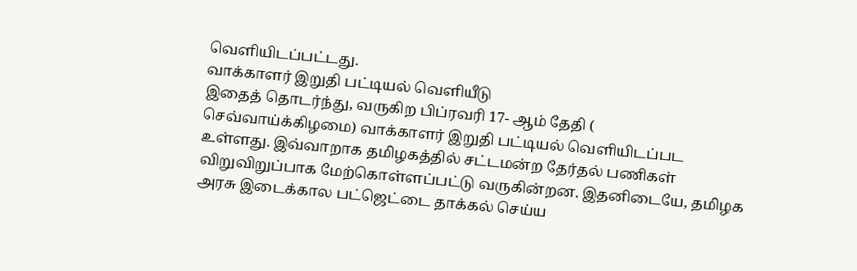வெளியிடப்பட்டது.
வாக்காளர் இறுதி பட்டியல் வெளியீடு
இதைத் தொடர்ந்து, வருகிற பிப்ரவரி 17- ஆம் தேதி ( செவ்வாய்க்கிழமை) வாக்காளர் இறுதி பட்டியல் வெளியிடப்பட உள்ளது. இவ்வாறாக தமிழகத்தில் சட்டமன்ற தேர்தல் பணிகள் விறுவிறுப்பாக மேற்கொள்ளப்பட்டு வருகின்றன. இதனிடையே, தமிழக அரசு இடைக்கால பட்ஜெட்டை தாக்கல் செய்ய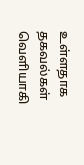உள்ளதாக தகவல்கள் வெளியாகி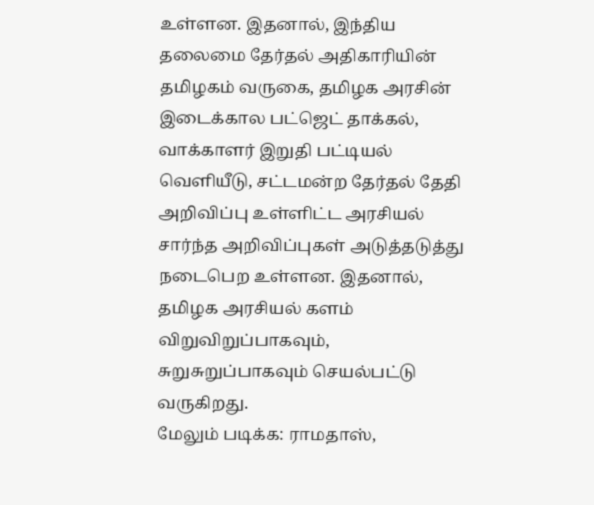உள்ளன. இதனால், இந்திய தலைமை தேர்தல் அதிகாரியின் தமிழகம் வருகை, தமிழக அரசின் இடைக்கால பட்ஜெட் தாக்கல், வாக்காளர் இறுதி பட்டியல் வெளியீடு, சட்டமன்ற தேர்தல் தேதி அறிவிப்பு உள்ளிட்ட அரசியல் சார்ந்த அறிவிப்புகள் அடுத்தடுத்து நடைபெற உள்ளன. இதனால், தமிழக அரசியல் களம் விறுவிறுப்பாகவும், சுறுசுறுப்பாகவும் செயல்பட்டு வருகிறது.
மேலும் படிக்க: ராமதாஸ்,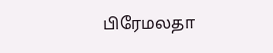பிரேமலதா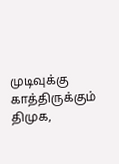முடிவுக்கு காத்திருக்கும் திமுக,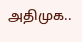அதிமுக..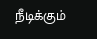நீடிக்கும்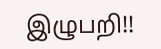இழுபறி!!